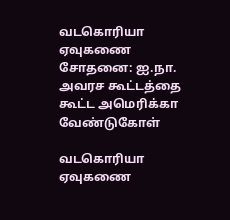வடகொரியா ஏவுகணை சோதனை: ஐ.நா. அவரச கூட்டத்தை கூட்ட அமெரிக்கா வேண்டுகோள்

வடகொரியா ஏவுகணை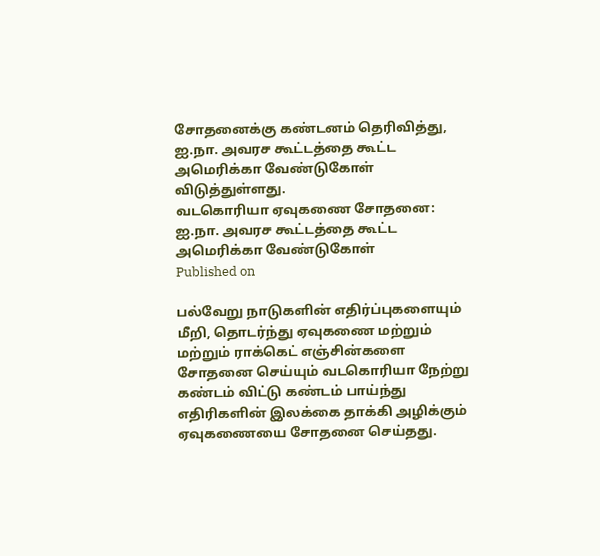சோதனைக்கு கண்டனம் தெரிவித்து, ஐ.நா. அவரச கூட்டத்தை கூட்ட அமெரிக்கா வேண்டுகோள் விடுத்துள்ளது.
வடகொரியா ஏவுகணை சோதனை: ஐ.நா. அவரச கூட்டத்தை கூட்ட அமெரிக்கா வேண்டுகோள்
Published on

பல்வேறு நாடுகளின் எதிர்ப்புகளையும் மீறி, தொடர்ந்து ஏவுகணை மற்றும் மற்றும் ராக்கெட் எஞ்சின்களை சோதனை செய்யும் வடகொரியா நேற்று கண்டம் விட்டு கண்டம் பாய்ந்து எதிரிகளின் இலக்கை தாக்கி அழிக்கும் ஏவுகணையை சோதனை செய்தது.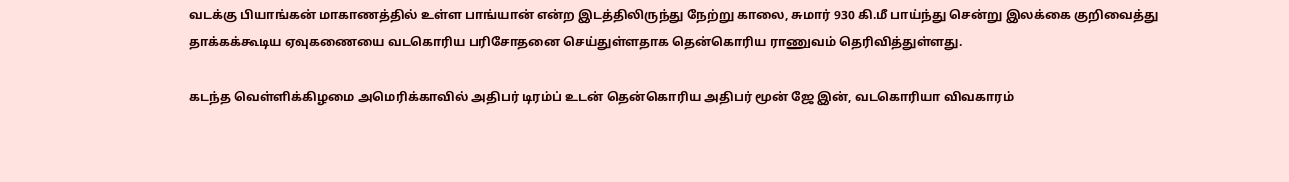வடக்கு பியாங்கன் மாகாணத்தில் உள்ள பாங்யான் என்ற இடத்திலிருந்து நேற்று காலை, சுமார் 930 கி.மீ பாய்ந்து சென்று இலக்கை குறிவைத்து தாக்கக்கூடிய ஏவுகணையை வடகொரிய பரிசோதனை செய்துள்ளதாக தென்கொரிய ராணுவம் தெரிவித்துள்ளது.

கடந்த வெள்ளிக்கிழமை அமெரிக்காவில் அதிபர் டிரம்ப் உடன் தென்கொரிய அதிபர் மூன் ஜே இன், வடகொரியா விவகாரம்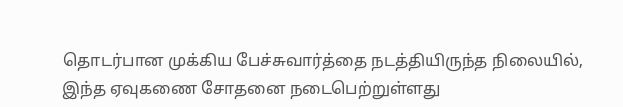தொடர்பான முக்கிய பேச்சுவார்த்தை நடத்தியிருந்த நிலையில், இந்த ஏவுகணை சோதனை நடைபெற்றுள்ளது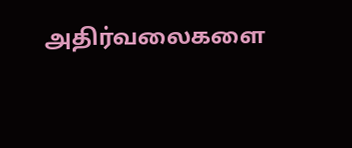அதிர்வலைகளை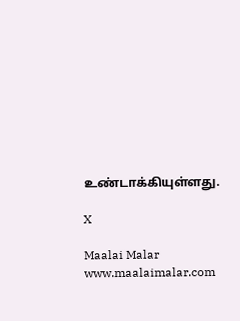உண்டாக்கியுள்ளது.

X

Maalai Malar
www.maalaimalar.com